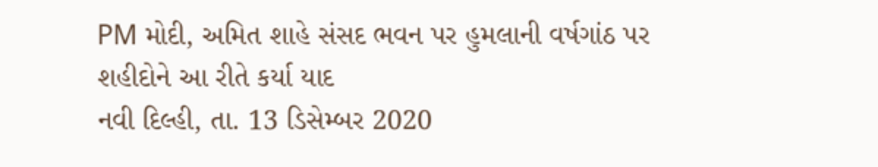PM મોદી, અમિત શાહે સંસદ ભવન પર હુમલાની વર્ષગાંઠ પર શહીદોને આ રીતે કર્યા યાદ
નવી દિલ્હી, તા. 13 ડિસેમ્બર 2020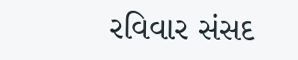રવિવાર સંસદ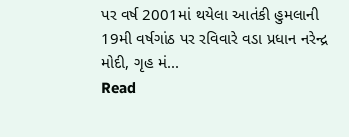પર વર્ષ 2001માં થયેલા આતંકી હુમલાની 19મી વર્ષગાંઠ પર રવિવારે વડા પ્રધાન નરેન્દ્ર મોદી, ગૃહ મં...
Read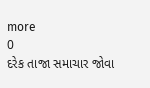more
0
દરેક તાજા સમાચાર જોવા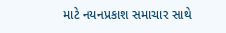માટે નયનપ્રકાશ સમાચાર સાથે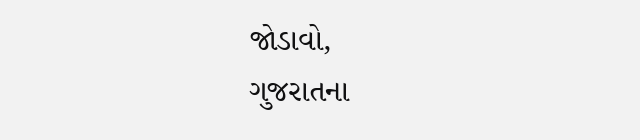જોડાવો,
ગુજરાતના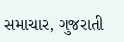સમાચાર, ગુજરાતી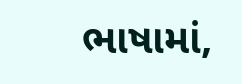ભાષામાં,